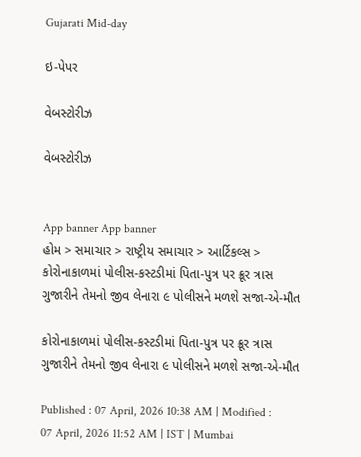Gujarati Mid-day

ઇ-પેપર

વેબસ્ટોરીઝ

વેબસ્ટોરીઝ


App banner App banner
હોમ > સમાચાર > રાષ્ટ્રીય સમાચાર > આર્ટિકલ્સ > કોરોનાકાળમાં પોલીસ-કસ્ટડીમાં પિતા-પુત્ર પર ક્રૂર ત્રાસ ગુજારીને તેમનો જીવ લેનારા ૯ પોલીસને મળશે સજા-એ-મૌત

કોરોનાકાળમાં પોલીસ-કસ્ટડીમાં પિતા-પુત્ર પર ક્રૂર ત્રાસ ગુજારીને તેમનો જીવ લેનારા ૯ પોલીસને મળશે સજા-એ-મૌત

Published : 07 April, 2026 10:38 AM | Modified : 07 April, 2026 11:52 AM | IST | Mumbai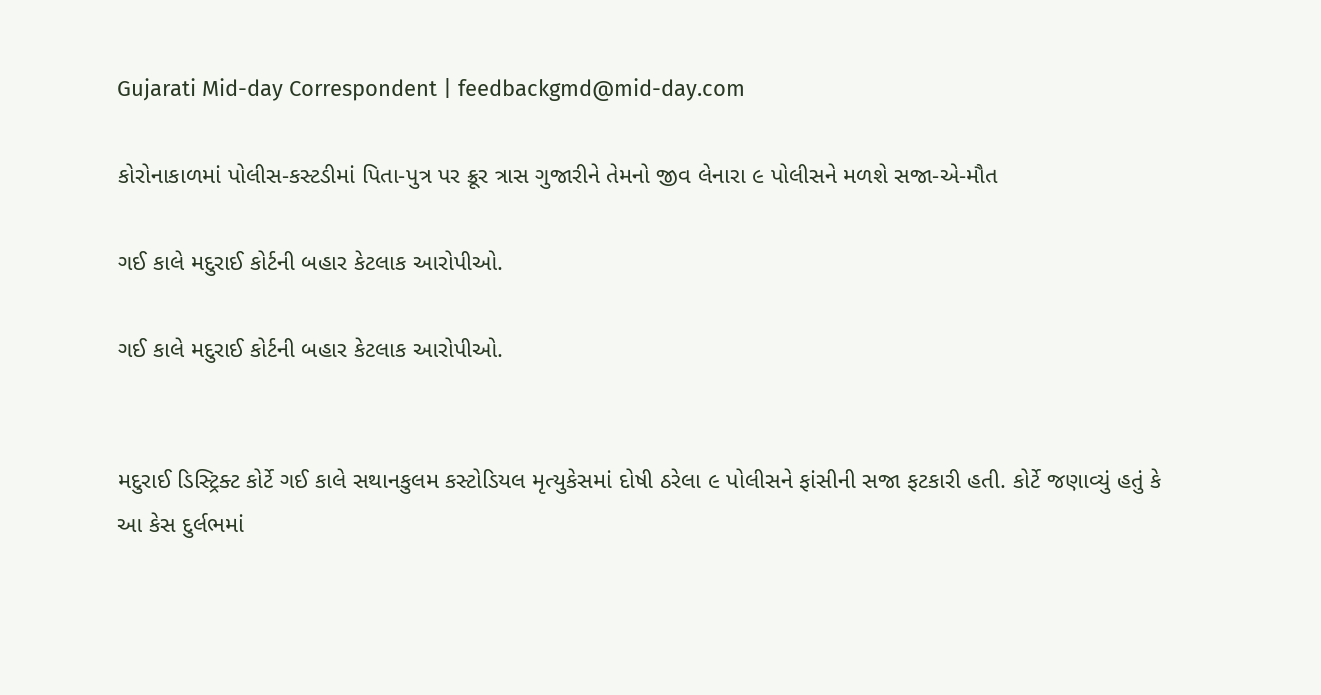Gujarati Mid-day Correspondent | feedbackgmd@mid-day.com

કોરોનાકાળમાં પોલીસ-કસ્ટડીમાં પિતા-પુત્ર પર ક્રૂર ત્રાસ ગુજારીને તેમનો જીવ લેનારા ૯ પોલીસને મળશે સજા-એ-મૌત

ગઈ કાલે મદુરાઈ કોર્ટની બહાર કેટલાક આરોપીઓ.

ગઈ કાલે મદુરાઈ કોર્ટની બહાર કેટલાક આરોપીઓ.


મદુરાઈ ડિસ્ટ્રિક્ટ કોર્ટે ગઈ કાલે સથાનકુલમ કસ્ટોડિયલ મૃત્યુકેસમાં દોષી ઠરેલા ૯ પોલીસને ફાંસીની સજા ફટકારી હતી. કોર્ટે જણાવ્યું હતું કે આ કેસ દુર્લભમાં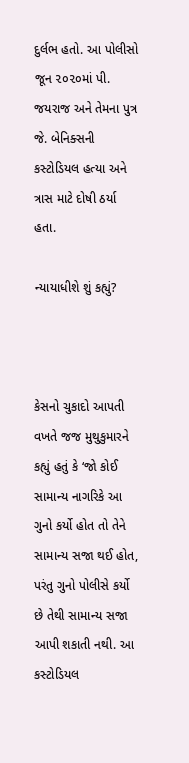દુર્લભ હતો. આ પોલીસો જૂન ૨૦૨૦માં પી. જયરાજ અને તેમના પુત્ર જે. બેનિક્સની કસ્ટોડિયલ હત્યા અને ત્રાસ માટે દોષી ઠર્યા હતા.

ન્યાયાધીશે શું કહ્યું?



કેસનો ચુકાદો આપતી વખતે જજ મુથુકુમારને કહ્યું હતું કે ‘જો કોઈ સામાન્ય નાગરિકે આ ગુનો કર્યો હોત તો તેને સામાન્ય સજા થઈ હોત, પરંતુ ગુનો પોલીસે કર્યો છે તેથી સામાન્ય સજા આપી શકાતી નથી. આ કસ્ટોડિયલ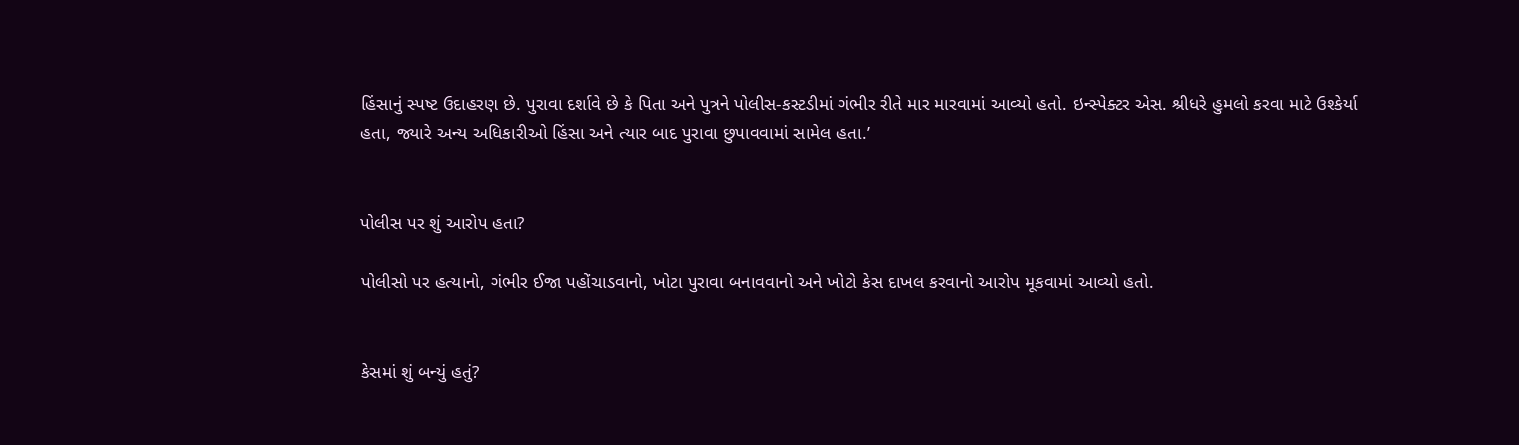હિંસાનું સ્પષ્ટ ઉદાહરણ છે. પુરાવા દર્શાવે છે કે પિતા અને પુત્રને પોલીસ-કસ્ટડીમાં ગંભીર રીતે માર મારવામાં આવ્યો હતો. ઇન્સ્પેક્ટર એસ. શ્રીધરે હુમલો કરવા માટે ઉશ્કેર્યા હતા, જ્યારે અન્ય અધિકારીઓ હિંસા અને ત્યાર બાદ પુરાવા છુપાવવામાં સામેલ હતા.’


પોલીસ પર શું આરોપ હતા?

પોલીસો પર હત્યાનો, ગંભીર ઈજા પહોંચાડવાનો, ખોટા પુરાવા બનાવવાનો અને ખોટો કેસ દાખલ કરવાનો આરોપ મૂકવામાં આવ્યો હતો.


કેસમાં શું બન્યું હતું?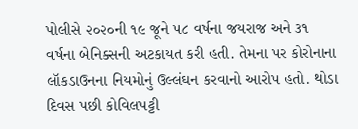પોલીસે ૨૦૨૦ની ૧૯ જૂને ૫૮ વર્ષના જયરાજ અને ૩૧ વર્ષના બેનિક્સની અટકાયત કરી હતી. તેમના પર કોરોનાના લૉકડાઉનના નિયમોનું ઉલ્લંઘન કરવાનો આરોપ હતો. થોડા દિવસ પછી કોવિલપટ્ટી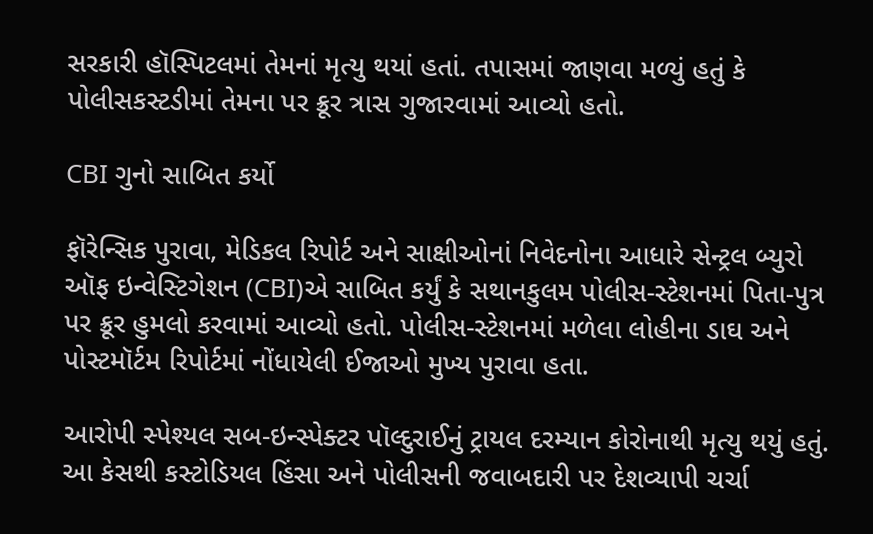સરકારી હૉસ્પિટલમાં તેમનાં મૃત્યુ થયાં હતાં. તપાસમાં જાણવા મળ્યું હતું કે પોલીસકસ્ટડીમાં તેમના પર ક્રૂર ત્રાસ ગુજારવામાં આવ્યો હતો.

CBI ગુનો સાબિત કર્યો

ફૉરેન્સિક પુરાવા, મેડિકલ રિપોર્ટ અને સાક્ષીઓનાં નિવેદનોના આધારે સેન્ટ્રલ બ્યુરો ઑફ ઇન્વેસ્ટિગેશન (CBI)એ સાબિત કર્યું કે સથાનકુલમ પોલીસ-સ્ટેશનમાં પિતા-પુત્ર પર ક્રૂર હુમલો કરવામાં આવ્યો હતો. પોલીસ-સ્ટેશનમાં મળેલા લોહીના ડાઘ અને પોસ્ટમૉર્ટમ રિપોર્ટમાં નોંધાયેલી ઈજાઓ મુખ્ય પુરાવા હતા.

આરોપી સ્પેશ્યલ સબ-ઇન્સ્પેક્ટર પૉલ્દુરાઈનું ટ્રાયલ દરમ્યાન કોરોનાથી મૃત્યુ થયું હતું. આ કેસથી કસ્ટોડિયલ હિંસા અને પોલીસની જવાબદારી પર દેશવ્યાપી ચર્ચા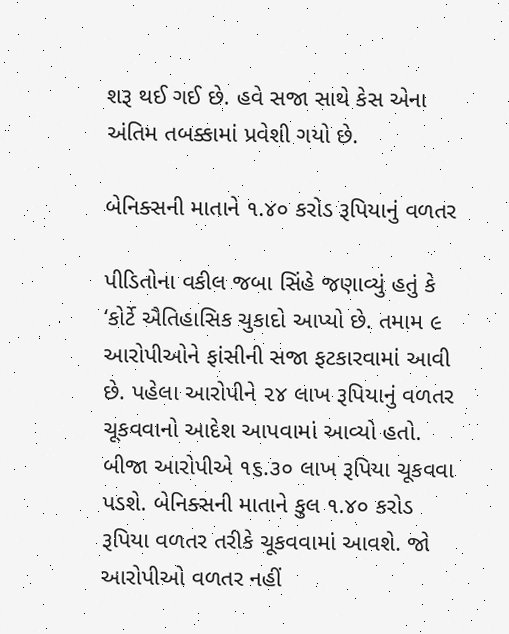શરૂ થઈ ગઈ છે. હવે સજા સાથે કેસ એના અંતિમ તબક્કામાં પ્રવેશી ગયો છે.

બેનિક્સની માતાને ૧.૪૦ કરોડ રૂપિયાનું વળતર

પીડિતોના વકીલ જબા સિંહે જણાવ્યું હતું કે ‘કોર્ટે ઐતિહાસિક ચુકાદો આપ્યો છે. તમામ ૯ આરોપીઓને ફાંસીની સજા ફટકારવામાં આવી છે. પહેલા આરોપીને ૨૪ લાખ રૂપિયાનું વળતર ચૂકવવાનો આદેશ આપવામાં આવ્યો હતો. બીજા આરોપીએ ૧૬.૩૦ લાખ રૂપિયા ચૂકવવા પડશે. બેનિક્સની માતાને કુલ ૧.૪૦ કરોડ રૂપિયા વળતર તરીકે ચૂકવવામાં આવશે. જો આરોપીઓ વળતર નહીં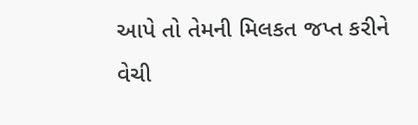આપે તો તેમની મિલકત જપ્ત કરીને વેચી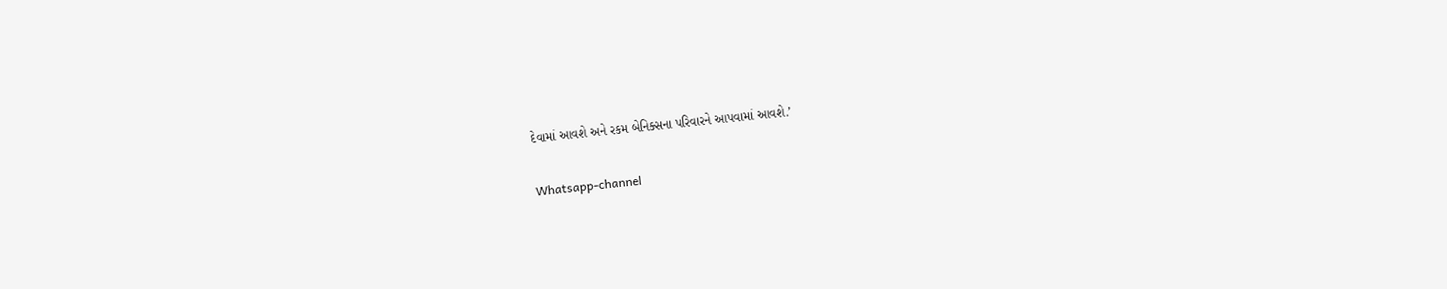દેવામાં આવશે અને રકમ બેનિક્સના પરિવારને આપવામાં આવશે.’

Whatsapp-channel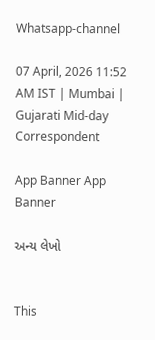Whatsapp-channel

07 April, 2026 11:52 AM IST | Mumbai | Gujarati Mid-day Correspondent

App Banner App Banner

અન્ય લેખો


This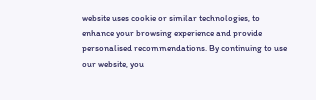website uses cookie or similar technologies, to enhance your browsing experience and provide personalised recommendations. By continuing to use our website, you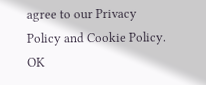agree to our Privacy Policy and Cookie Policy. OK